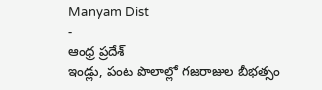Manyam Dist
-
ఆంధ్ర ప్రదేశ్
ఇండ్లు, పంట పొలాల్లో గజరాజుల బీభత్సం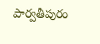పార్వతీపురం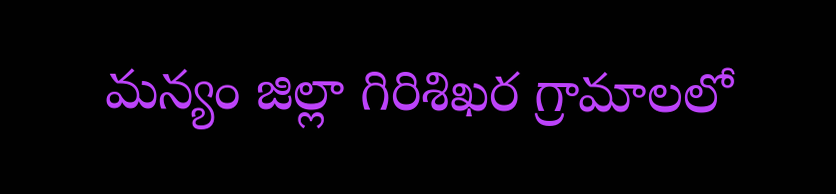మన్యం జిల్లా గిరిశిఖర గ్రామాలలో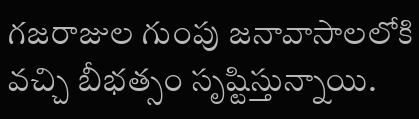గజరాజుల గుంపు జనావాసాలలోకి వచ్చి బీభత్సం సృష్టిస్తున్నాయి.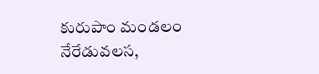కురుపాం మండలం నేరేడువలస,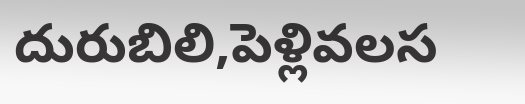దురుబిలి,పెళ్లివలస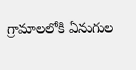గ్రామాలలోకి ఏనుగుల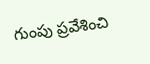గుంపు ప్రవేశించి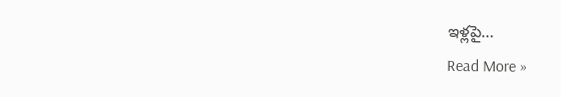ఇళ్లపై…
Read More »